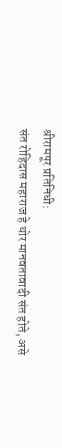श्रीरामपूर प्रतिनिधी:
संत रोहिदास महाराज हे थोर मानवतावादी संत होते, असे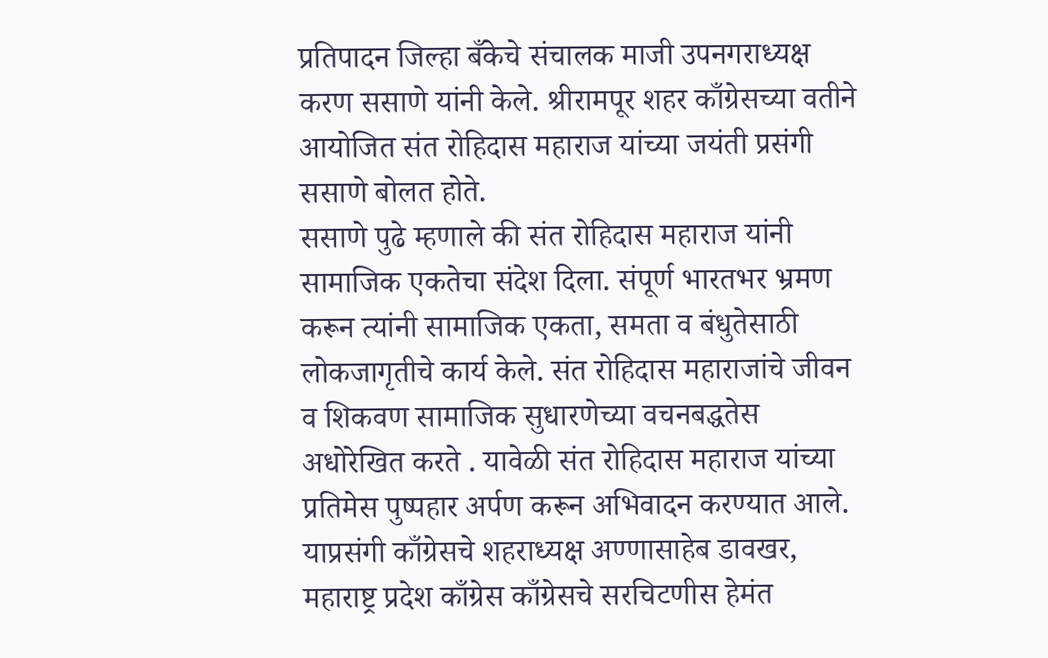प्रतिपादन जिल्हा बँकेचे संचालक माजी उपनगराध्यक्ष करण ससाणे यांनी केले. श्रीरामपूर शहर काँग्रेसच्या वतीने आयोजित संत रोहिदास महाराज यांच्या जयंती प्रसंगी ससाणे बोलत होते.
ससाणे पुढे म्हणाले की संत रोहिदास महाराज यांनी सामाजिक एकतेचा संदेश दिला. संपूर्ण भारतभर भ्रमण करून त्यांनी सामाजिक एकता, समता व बंधुतेसाठी लोकजागृतीचे कार्य केले. संत रोहिदास महाराजांचे जीवन व शिकवण सामाजिक सुधारणेच्या वचनबद्धतेस अधोरेखित करते . यावेळी संत रोहिदास महाराज यांच्या प्रतिमेस पुष्पहार अर्पण करून अभिवादन करण्यात आले. याप्रसंगी काँग्रेसचे शहराध्यक्ष अण्णासाहेब डावखर, महाराष्ट्र प्रदेश काँग्रेस काँग्रेसचे सरचिटणीस हेमंत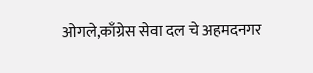ओगले,काँग्रेस सेवा दल चे अहमदनगर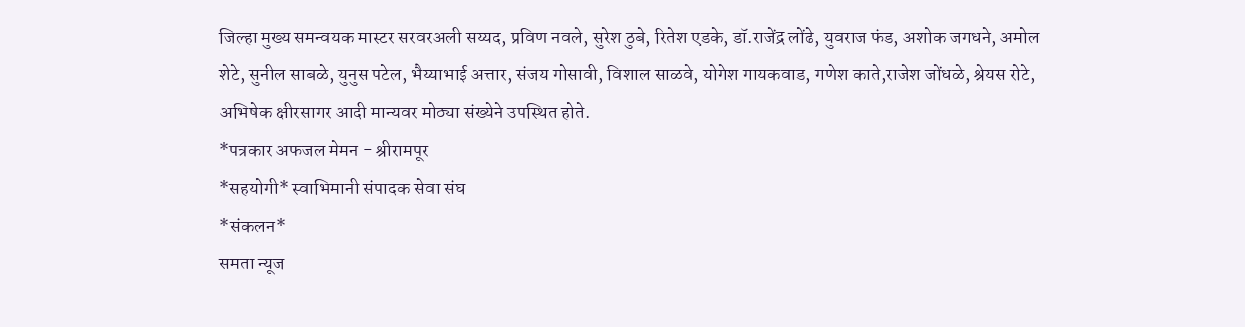जिल्हा मुख्य समन्वयक मास्टर सरवरअली सय्यद, प्रविण नवले, सुरेश ठुबे, रितेश एडके, डॉ.राजेंद्र लोंढे, युवराज फंड, अशोक जगधने, अमोल शेटे, सुनील साबळे, युनुस पटेल, भैय्याभाई अत्तार, संजय गोसावी, विशाल साळवे, योगेश गायकवाड, गणेश काते,राजेश जोंधळे, श्रेयस रोटे, अभिषेक क्षीरसागर आदी मान्यवर मोठ्या संख्येने उपस्थित होते.
*पत्रकार अफजल मेमन - श्रीरामपूर
*सहयोगी* स्वाभिमानी संपादक सेवा संघ
*संकलन*
समता न्यूज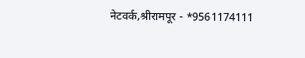नेटवर्क,श्रीरामपूर - *9561174111